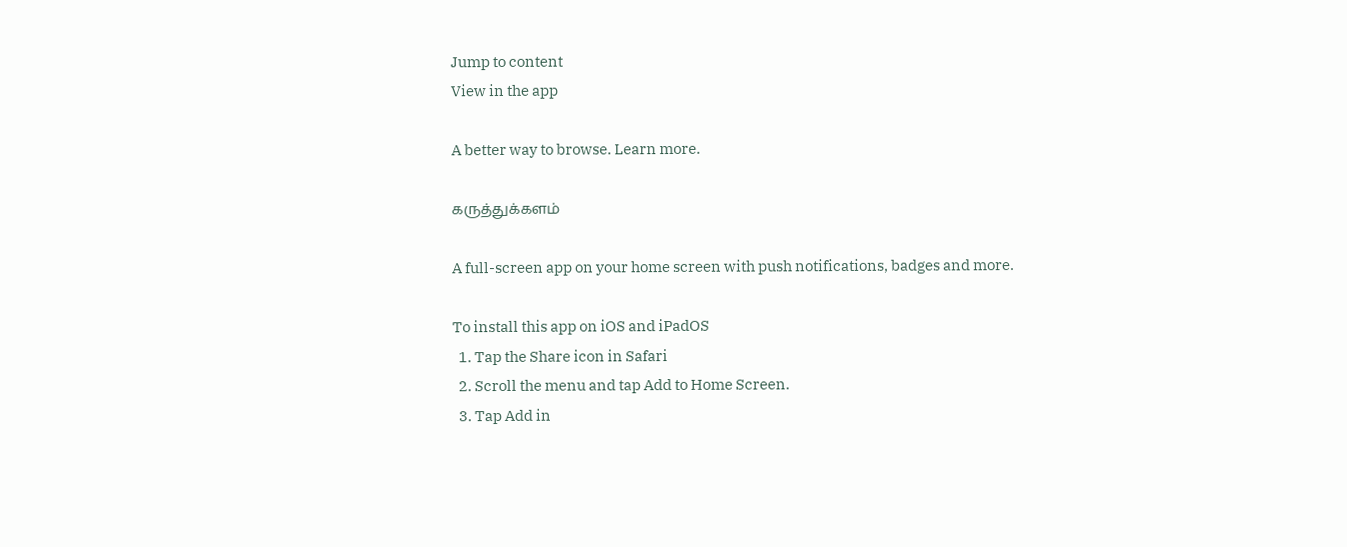Jump to content
View in the app

A better way to browse. Learn more.

கருத்துக்களம்

A full-screen app on your home screen with push notifications, badges and more.

To install this app on iOS and iPadOS
  1. Tap the Share icon in Safari
  2. Scroll the menu and tap Add to Home Screen.
  3. Tap Add in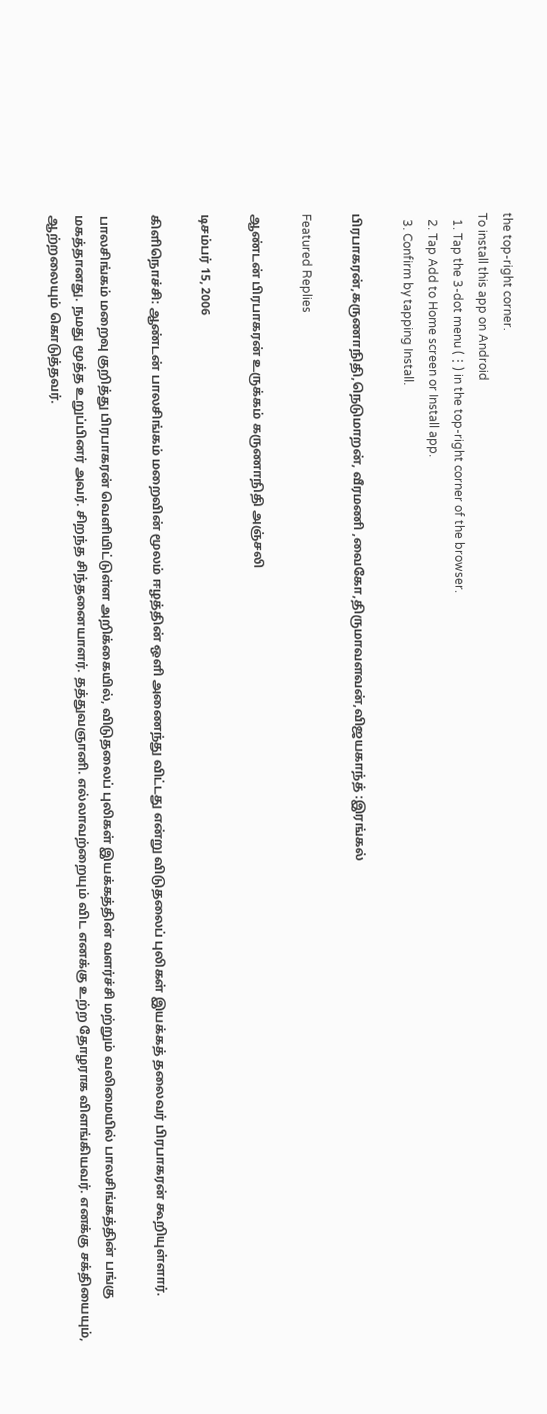the top-right corner.
To install this app on Android
  1. Tap the 3-dot menu (⋮) in the top-right corner of the browser.
  2. Tap Add to Home screen or Install app.
  3. Confirm by tapping Install.

பிரபாகரன்,கருணாநிதி,நெடுமாறன், வீரமணி ,வைகோ,திருமாவளவன்,விஜயகாந்த் :இரங்கல்

Featured Replies

ஆண்டன் பிரபாகரன் உருக்கம் கருணாநிதி அஞ்சலி

டிசம்பர் 15, 2006

கிளிநொச்சி: ஆண்டன் பாலசிங்கம் மறைவின் மூலம் ஈழத்தின் ஒளி அணைந்து விட்டது என்று விடுதலைப் புலிகள் இயக்கத் தலைவர் பிரபாகரன் கூறியுள்ளார்.

பாலசிங்கம் மறைவு குறித்து பிரபாகரன் வெளியிட்டுள்ள அறிக்கையில், விடுதலைப் புலிகள் இயக்கத்தின் வளர்ச்சி மற்றும் வலிமையில் பாலசிங்கத்தின் பங்கு மகத்தானது. நமது மூத்த உறுப்பினர் அவர். சிறந்த சிந்தனையாளர். தத்துவஞானி. எல்லாவற்றையும் விட எனக்கு உற்ற தோழராக விளங்கியவர். எனக்கு சக்தியையும், ஆற்றலையும் கொடுத்தவர்.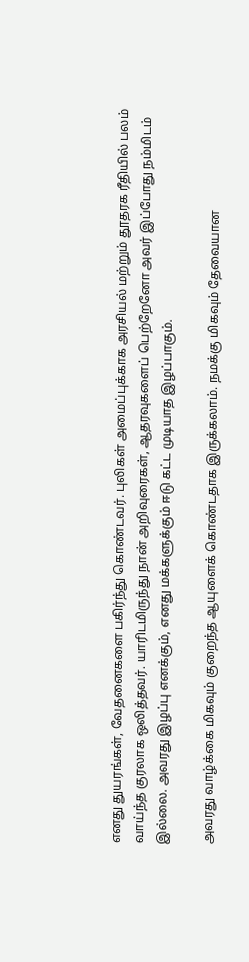எனது துயரங்கள், வேதனைகளை பகிர்ந்து கொண்டவர். புலிகள் அமைப்புக்காக அரசியல் மற்றும் தூதரக ரீதியில் பலம் வாய்ந்த குரலாக ஒலித்தவர். யாரிடமிருந்து நான் அறிவுரைகள், ஆதரவுகளைப் பெற்றேனோ அவர் இப்போது நம்மிடம் இல்லை. அவரது இழப்பு எனக்கும், எனது மக்களுக்கும் ஈடு கட்ட முடியாத இழப்பாகும்.

அவரது வாழ்க்கை மிகவும் குறைந்த ஆயுளைக் கொண்டதாக இருக்கலாம். நமக்கு மிகவும் தேவையான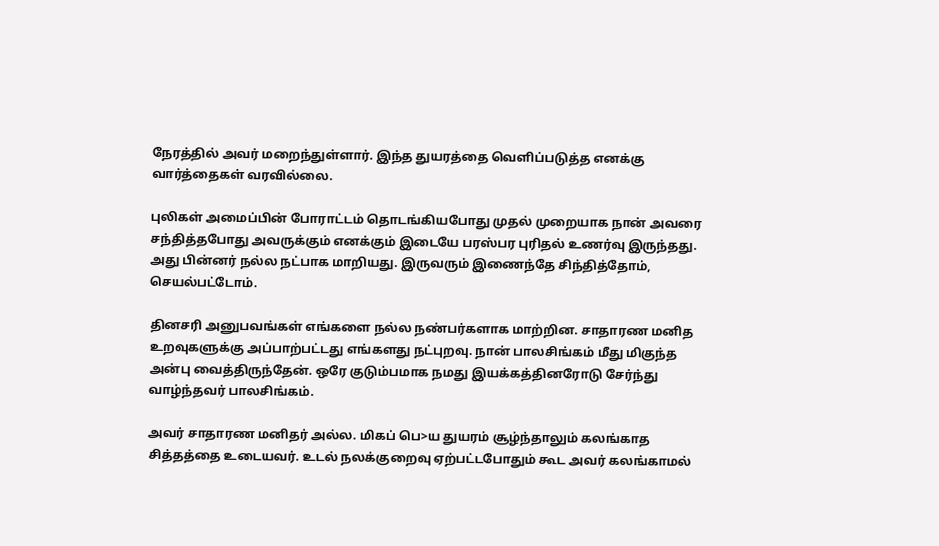நேரத்தில் அவர் மறைந்துள்ளார். இந்த துயரத்தை வெளிப்படுத்த எனக்கு வார்த்தைகள் வரவில்லை.

புலிகள் அமைப்பின் போராட்டம் தொடங்கியபோது முதல் முறையாக நான் அவரை சந்தித்தபோது அவருக்கும் எனக்கும் இடையே பரஸ்பர புரிதல் உணர்வு இருந்தது. அது பின்னர் நல்ல நட்பாக மாறியது. இருவரும் இணைந்தே சிந்தித்தோம், செயல்பட்டோம்.

தினசரி அனுபவங்கள் எங்களை நல்ல நண்பர்களாக மாற்றின. சாதாரண மனித உறவுகளுக்கு அப்பாற்பட்டது எங்களது நட்புறவு. நான் பாலசிங்கம் மீது மிகுந்த அன்பு வைத்திருந்தேன். ஒரே குடும்பமாக நமது இயக்கத்தினரோடு சேர்ந்து வாழ்ந்தவர் பாலசிங்கம்.

அவர் சாதாரண மனிதர் அல்ல. மிகப் பெ>ய துயரம் சூழ்ந்தாலும் கலங்காத சித்தத்தை உடையவர். உடல் நலக்குறைவு ஏற்பட்டபோதும் கூட அவர் கலங்காமல்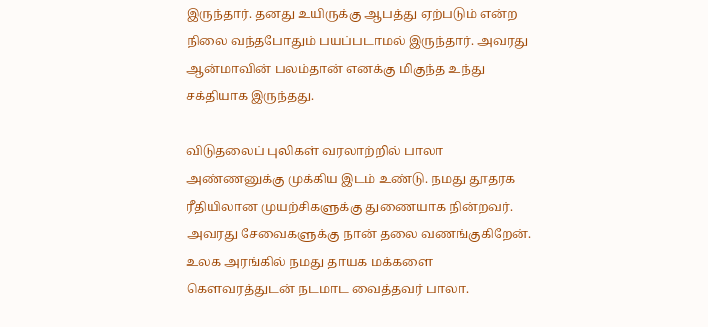இருந்தார். தனது உயிருக்கு ஆபத்து ஏற்படும் என்ற நிலை வந்தபோதும் பயப்படாமல் இருந்தார். அவரது ஆன்மாவின் பலம்தான் எனக்கு மிகுந்த உந்து சக்தியாக இருந்தது.

விடுதலைப் புலிகள் வரலாற்றில் பாலா அண்ணனுக்கு முக்கிய இடம் உண்டு. நமது தூதரக ரீதியிலான முயற்சிகளுக்கு துணையாக நின்றவர். அவரது சேவைகளுக்கு நான் தலை வணங்குகிறேன். உலக அரங்கில் நமது தாயக மக்களை கௌவரத்துடன் நடமாட வைத்தவர் பாலா.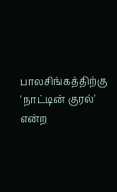பாலசிங்கத்திற்கு 'நாட்டின் குரல்' என்ற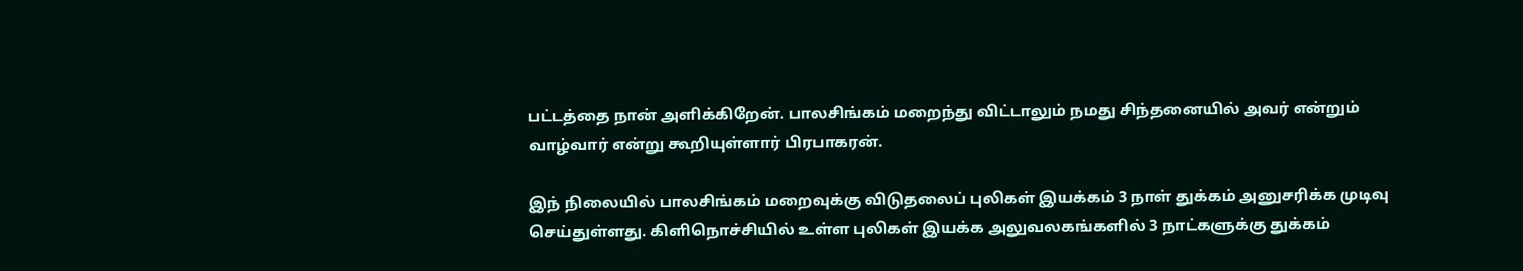பட்டத்தை நான் அளிக்கிறேன். பாலசிங்கம் மறைந்து விட்டாலும் நமது சிந்தனையில் அவர் என்றும் வாழ்வார் என்று கூறியுள்ளார் பிரபாகரன்.

இந் நிலையில் பாலசிங்கம் மறைவுக்கு விடுதலைப் புலிகள் இயக்கம் 3 நாள் துக்கம் அனுசரிக்க முடிவு செய்துள்ளது. கிளிநொச்சியில் உள்ள புலிகள் இயக்க அலுவலகங்களில் 3 நாட்களுக்கு துக்கம்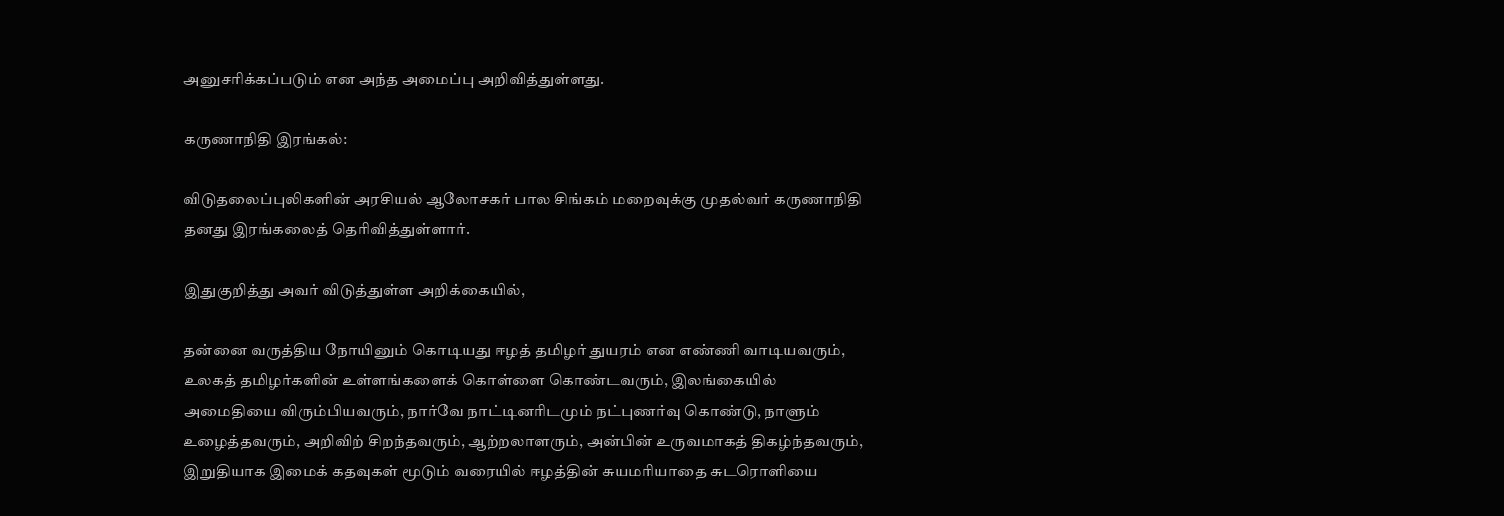அனுசரிக்கப்படும் என அந்த அமைப்பு அறிவித்துள்ளது.

கருணாநிதி இரங்கல்:

விடுதலைப்புலிகளின் அரசியல் ஆலோசகர் பால சிங்கம் மறைவுக்கு முதல்வர் கருணாநிதி தனது இரங்கலைத் தெரிவித்துள்ளார்.

இதுகுறித்து அவர் விடுத்துள்ள அறிக்கையில்,

தன்னை வருத்திய நோயினும் கொடியது ஈழத் தமிழர் துயரம் என எண்ணி வாடியவரும், உலகத் தமிழர்களின் உள்ளங்களைக் கொள்ளை கொண்டவரும், இலங்கையில் அமைதியை விரும்பியவரும், நார்வே நாட்டினரிடமும் நட்புணர்வு கொண்டு, நாளும் உழைத்தவரும், அறிவிற் சிறந்தவரும், ஆற்றலாளரும், அன்பின் உருவமாகத் திகழ்ந்தவரும், இறுதியாக இமைக் கதவுகள் மூடும் வரையில் ஈழத்தின் சுயமரியாதை சுடரொளியை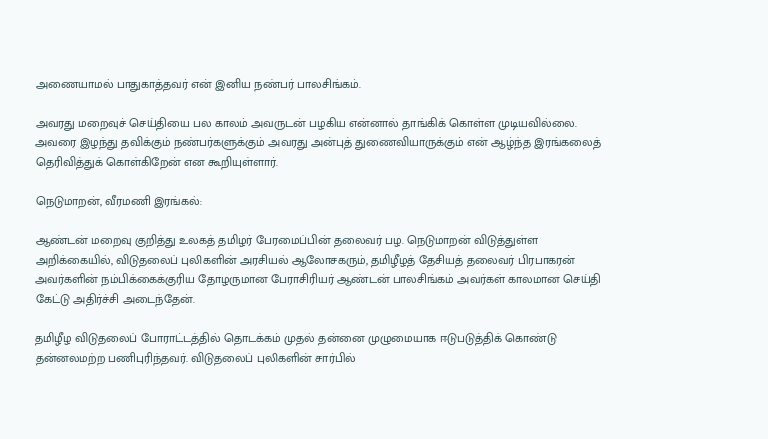அணையாமல் பாதுகாத்தவர் என் இனிய நண்பர் பாலசிங்கம்.

அவரது மறைவுச் செய்தியை பல காலம் அவருடன் பழகிய என்னால் தாங்கிக் கொள்ள முடியவில்லை. அவரை இழந்து தவிக்கும் நண்பர்களுக்கும் அவரது அன்புத் துணைவியாருக்கும் என் ஆழ்ந்த இரங்கலைத் தெரிவித்துக் கொள்கிறேன் என கூறியுள்ளார்.

நெடுமாறன், வீரமணி இரங்கல்:

ஆண்டன் மறைவு குறித்து உலகத் தமிழர் பேரமைப்பின் தலைவர் பழ. நெடுமாறன் விடுத்துள்ள அறிக்கையில், விடுதலைப் புலிகளின் அரசியல் ஆலோசகரும், தமிழீழத் தேசியத் தலைவர் பிரபாகரன் அவர்களின் நம்பிக்கைக்குரிய தோழருமான பேராசிரியர் ஆண்டன் பாலசிங்கம் அவர்கள் காலமான செய்தி கேட்டு அதிர்ச்சி அடைந்தேன்.

தமிழீழ விடுதலைப் போராட்டத்தில் தொடக்கம் முதல் தன்னை முழுமையாக ஈடுபடுத்திக் கொண்டு தன்னலமற்ற பணிபுரிந்தவர். விடுதலைப் புலிகளின் சார்பில்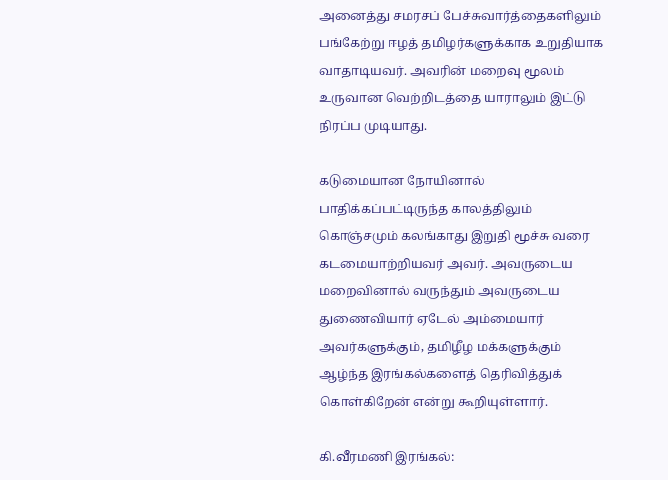அனைத்து சமரசப் பேச்சுவார்த்தைகளிலும் பங்கேற்று ஈழத் தமிழர்களுக்காக உறுதியாக வாதாடியவர். அவரின் மறைவு மூலம் உருவான வெற்றிடத்தை யாராலும் இட்டு நிரப்ப முடியாது.

கடுமையான நோயினால் பாதிக்கப்பட்டிருந்த காலத்திலும் கொஞ்சமும் கலங்காது இறுதி மூச்சு வரை கடமையாற்றியவர் அவர். அவருடைய மறைவினால் வருந்தும் அவருடைய துணைவியார் ஏடேல் அம்மையார் அவர்களுக்கும், தமிழீழ மக்களுக்கும் ஆழ்ந்த இரங்கல்களைத் தெரிவித்துக் கொள்கிறேன் என்று கூறியுள்ளார்.

கி.வீரமணி இரங்கல்: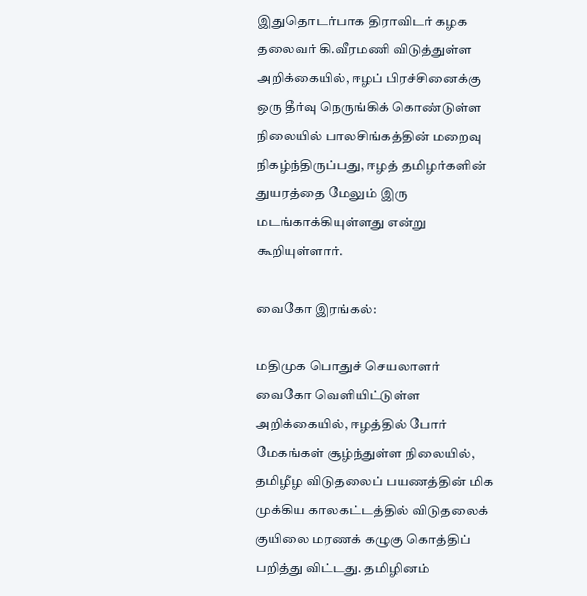இதுதொடர்பாக திராவிடர் கழக தலைவர் கி.வீரமணி விடுத்துள்ள அறிக்கையில், ஈழப் பிரச்சினைக்கு ஒரு தீர்வு நெருங்கிக் கொண்டுள்ள நிலையில் பாலசிங்கத்தின் மறைவு நிகழ்ந்திருப்பது, ஈழத் தமிழர்களின் துயரத்தை மேலும் இரு மடங்காக்கியுள்ளது என்று கூறியுள்ளார்.

வைகோ இரங்கல்:

மதிமுக பொதுச் செயலாளர் வைகோ வெளியிட்டுள்ள அறிக்கையில், ஈழத்தில் போர் மேகங்கள் சூழ்ந்துள்ள நிலையில், தமிழீழ விடுதலைப் பயணத்தின் மிக முக்கிய காலகட்டத்தில் விடுதலைக் குயிலை மரணக் கழுகு கொத்திப் பறித்து விட்டது. தமிழினம்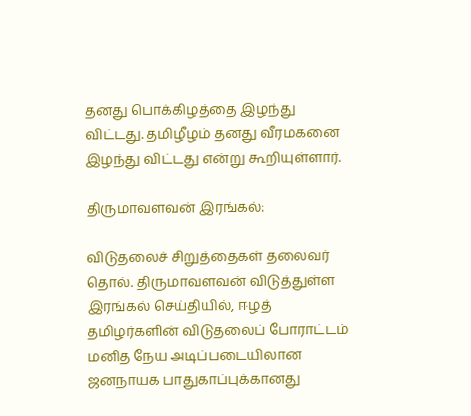தனது பொக்கிழத்தை இழந்து விட்டது. தமிழீழம் தனது வீரமகனை இழந்து விட்டது என்று கூறியுள்ளார்.

திருமாவளவன் இரங்கல்:

விடுதலைச் சிறுத்தைகள் தலைவர் தொல். திருமாவளவன் விடுத்துள்ள இரங்கல் செய்தியில், ஈழத் தமிழர்களின் விடுதலைப் போராட்டம் மனித நேய அடிப்படையிலான ஜனநாயக பாதுகாப்புக்கானது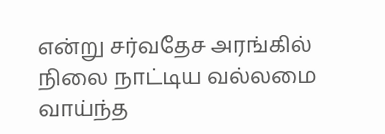என்று சர்வதேச அரங்கில் நிலை நாட்டிய வல்லமை வாய்ந்த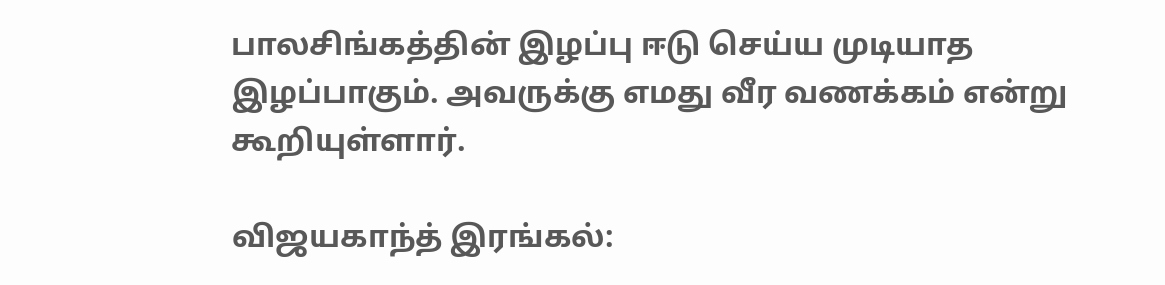பாலசிங்கத்தின் இழப்பு ஈடு செய்ய முடியாத இழப்பாகும். அவருக்கு எமது வீர வணக்கம் என்று கூறியுள்ளார்.

விஜயகாந்த் இரங்கல்: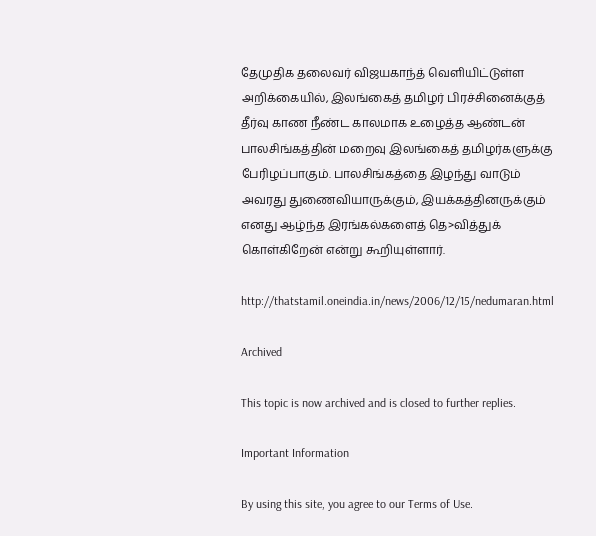தேமுதிக தலைவர் விஜயகாந்த் வெளியிட்டுள்ள அறிக்கையில், இலங்கைத் தமிழர் பிரச்சினைக்குத் தீர்வு காண நீண்ட காலமாக உழைத்த ஆண்டன் பாலசிங்கத்தின் மறைவு இலங்கைத் தமிழர்களுக்கு பேரிழப்பாகும். பாலசிங்கத்தை இழந்து வாடும் அவரது துணைவியாருக்கும், இயக்கத்தினருக்கும் எனது ஆழ்ந்த இரங்கல்களைத் தெ>வித்துக் கொள்கிறேன் என்று கூறியுள்ளார்.

http://thatstamil.oneindia.in/news/2006/12/15/nedumaran.html

Archived

This topic is now archived and is closed to further replies.

Important Information

By using this site, you agree to our Terms of Use.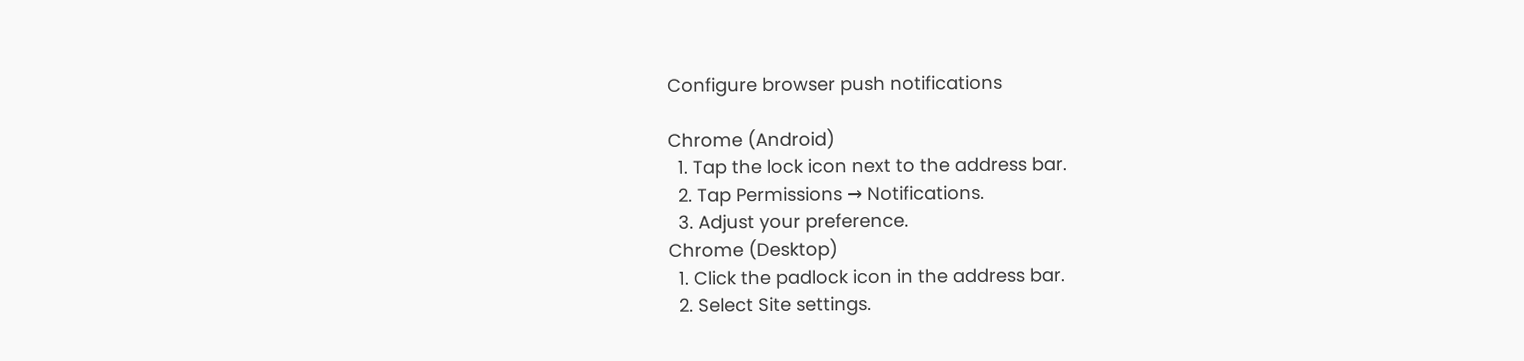Configure browser push notifications

Chrome (Android)
  1. Tap the lock icon next to the address bar.
  2. Tap Permissions → Notifications.
  3. Adjust your preference.
Chrome (Desktop)
  1. Click the padlock icon in the address bar.
  2. Select Site settings.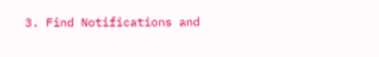3. Find Notifications and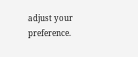adjust your preference.